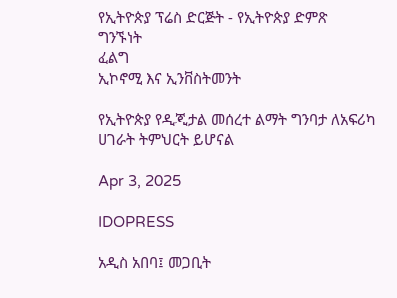የኢትዮጵያ ፕሬስ ድርጅት - የኢትዮጵያ ድምጽ
ግንኙነት
ፈልግ
ኢኮኖሚ እና ኢንቨስትመንት

የኢትዮጵያ የዲጂታል መሰረተ ልማት ግንባታ ለአፍሪካ ሀገራት ትምህርት ይሆናል

Apr 3, 2025

IDOPRESS

አዲስ አበባ፤ መጋቢት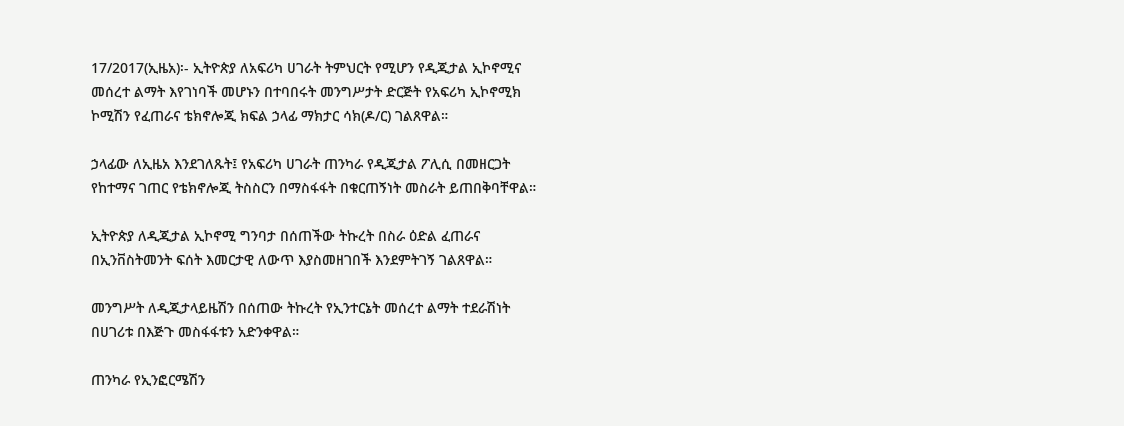17/2017(ኢዜአ)፡- ኢትዮጵያ ለአፍሪካ ሀገራት ትምህርት የሚሆን የዲጂታል ኢኮኖሚና መሰረተ ልማት እየገነባች መሆኑን በተባበሩት መንግሥታት ድርጅት የአፍሪካ ኢኮኖሚክ ኮሚሽን የፈጠራና ቴክኖሎጂ ክፍል ኃላፊ ማክታር ሳክ(ዶ/ር) ገልጸዋል።

ኃላፊው ለኢዜአ እንደገለጹት፤ የአፍሪካ ሀገራት ጠንካራ የዲጂታል ፖሊሲ በመዘርጋት የከተማና ገጠር የቴክኖሎጂ ትስስርን በማስፋፋት በቁርጠኝነት መስራት ይጠበቅባቸዋል።

ኢትዮጵያ ለዲጂታል ኢኮኖሚ ግንባታ በሰጠችው ትኩረት በስራ ዕድል ፈጠራና በኢንቨስትመንት ፍሰት እመርታዊ ለውጥ እያስመዘገበች እንደምትገኝ ገልጸዋል።

መንግሥት ለዲጂታላይዜሽን በሰጠው ትኩረት የኢንተርኔት መሰረተ ልማት ተደራሽነት በሀገሪቱ በእጅጉ መስፋፋቱን አድንቀዋል።

ጠንካራ የኢንፎርሜሽን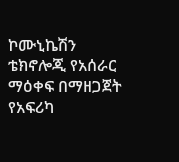ኮሙኒኬሽን ቴክኖሎጂ የአሰራር ማዕቀፍ በማዘጋጀት የአፍሪካ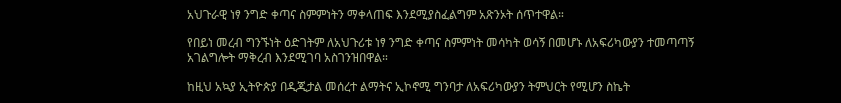አህጉራዊ ነፃ ንግድ ቀጣና ስምምነትን ማቀላጠፍ እንደሚያስፈልግም አጽንኦት ሰጥተዋል።

የበይነ መረብ ግንኙነት ዕድገትም ለአህጉሪቱ ነፃ ንግድ ቀጣና ስምምነት መሳካት ወሳኝ በመሆኑ ለአፍሪካውያን ተመጣጣኝ አገልግሎት ማቅረብ እንደሚገባ አስገንዝበዋል።

ከዚህ አኳያ ኢትዮጵያ በዲጂታል መሰረተ ልማትና ኢኮኖሚ ግንባታ ለአፍሪካውያን ትምህርት የሚሆን ስኬት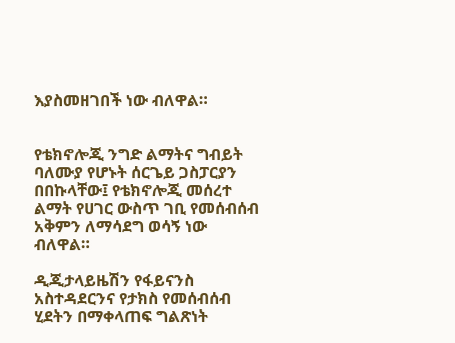እያስመዘገበች ነው ብለዋል።


የቴክኖሎጂ ንግድ ልማትና ግብይት ባለሙያ የሆኑት ሰርጌይ ጋስፓርያን በበኩላቸው፤ የቴክኖሎጂ መሰረተ ልማት የሀገር ውስጥ ገቢ የመሰብሰብ አቅምን ለማሳደግ ወሳኝ ነው ብለዋል።

ዲጂታላይዜሽን የፋይናንስ አስተዳደርንና የታክስ የመሰብሰብ ሂደትን በማቀላጠፍ ግልጽነት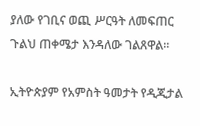ያለው የገቢና ወጪ ሥርዓት ለመፍጠር ጉልህ ጠቀሜታ እንዳለው ገልጸዋል።

ኢትዮጵያም የአምስት ዓመታት የዲጂታል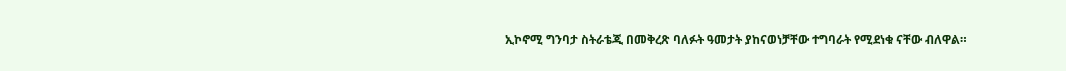ኢኮኖሚ ግንባታ ስትራቴጂ በመቅረጽ ባለፉት ዓመታት ያከናወነቻቸው ተግባራት የሚደነቁ ናቸው ብለዋል።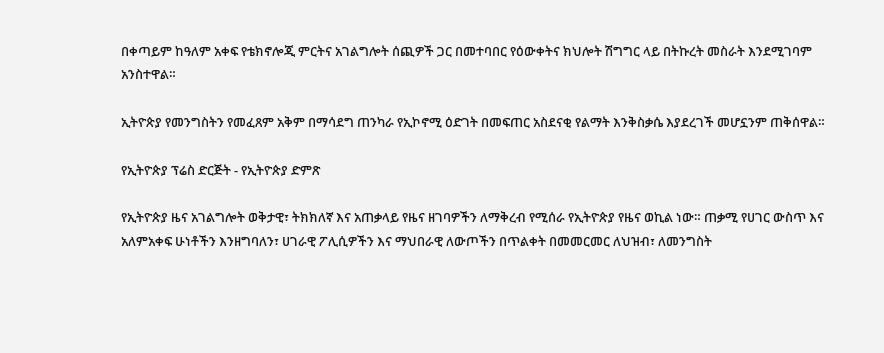በቀጣይም ከዓለም አቀፍ የቴክኖሎጂ ምርትና አገልግሎት ሰጪዎች ጋር በመተባበር የዕውቀትና ክህሎት ሽግግር ላይ በትኩረት መስራት እንደሚገባም አንስተዋል።

ኢትዮጵያ የመንግስትን የመፈጸም አቅም በማሳደግ ጠንካራ የኢኮኖሚ ዕድገት በመፍጠር አስደናቂ የልማት እንቅስቃሴ እያደረገች መሆኗንም ጠቅሰዋል።

የኢትዮጵያ ፕሬስ ድርጅት - የኢትዮጵያ ድምጽ

የኢትዮጵያ ዜና አገልግሎት ወቅታዊ፣ ትክክለኛ እና አጠቃላይ የዜና ዘገባዎችን ለማቅረብ የሚሰራ የኢትዮጵያ የዜና ወኪል ነው። ጠቃሚ የሀገር ውስጥ እና አለምአቀፍ ሁነቶችን እንዘግባለን፣ ሀገራዊ ፖሊሲዎችን እና ማህበራዊ ለውጦችን በጥልቀት በመመርመር ለህዝብ፣ ለመንግስት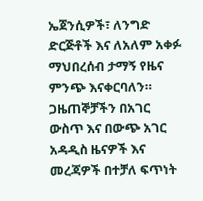ኤጀንሲዎች፣ ለንግድ ድርጅቶች እና ለአለም አቀፉ ማህበረሰብ ታማኝ የዜና ምንጭ እናቀርባለን። ጋዜጠኞቻችን በአገር ውስጥ እና በውጭ አገር አዳዲስ ዜናዎች እና መረጃዎች በተቻለ ፍጥነት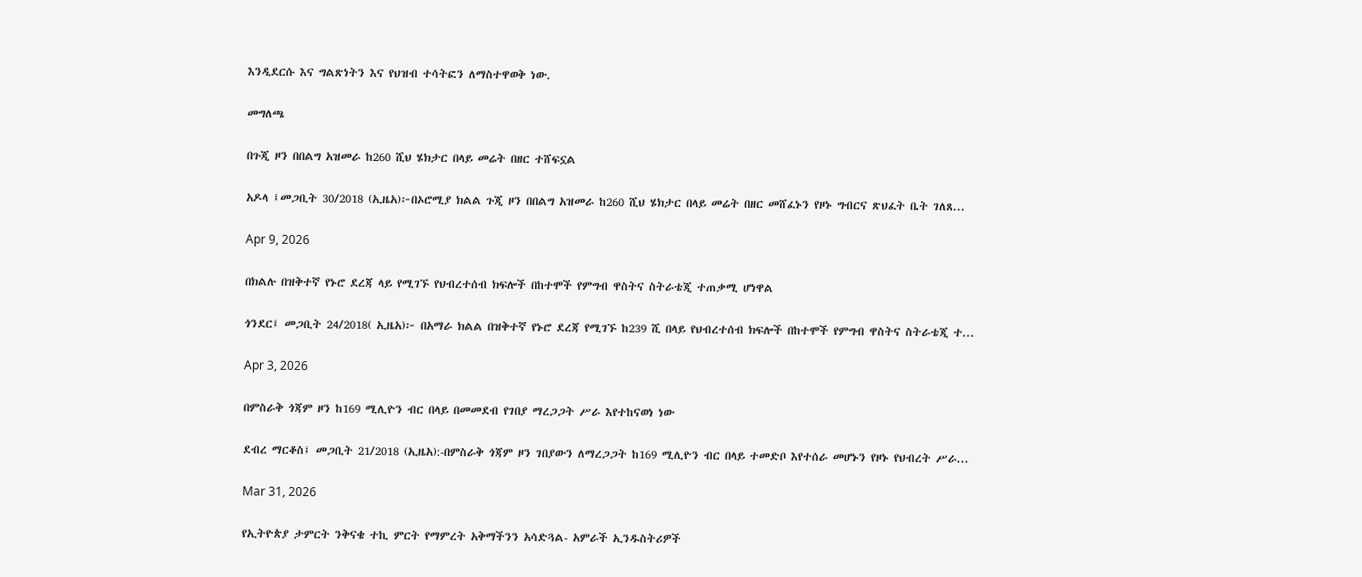እንዲደርሱ እና ግልጽነትን እና የህዝብ ተሳትፎን ለማስተዋወቅ ነው.

መግለጫ

በጉጂ ዞን በበልግ አዝመራ ከ260 ሺህ ሄክታር በላይ መሬት በዘር ተሸፍኗል

አዶላ ፤መጋቢት 30/2018 (ኢዜአ)፦በኦሮሚያ ክልል ጉጂ ዞን በበልግ አዝመራ ከ260 ሺህ ሄክታር በላይ መሬት በዘር መሸፈኑን የዞኑ ግብርና ጽህፈት ቤት ገለጸ...

Apr 9, 2026

በክልሉ በዝቅተኛ የኑሮ ደረጃ ላይ የሚገኙ የህብረተሰብ ክፍሎች በከተሞች የምግብ ዋስትና ስትራቴጂ ተጠቃሚ ሆነዋል

ጎንደር፤ መጋቢት 24/2018( ኢዜአ)፦ በአማራ ክልል በዝቅተኛ የኑሮ ደረጃ የሚገኙ ከ239 ሺ በላይ የህብረተሰብ ክፍሎች በከተሞች የምግብ ዋስትና ስትራቴጂ ተ...

Apr 3, 2026

በምስራቅ ጎጃም ዞን ከ169 ሚሊዮን ብር በላይ በመመደብ የገበያ ማረጋጋት ሥራ እየተከናወነ ነው

ደብረ ማርቆስ፤ መጋቢት 21/2018 (ኢዜአ):-በምስራቅ ጎጃም ዞን ገበያውን ለማረጋጋት ከ169 ሚሊዮን ብር በላይ ተመድቦ እየተሰራ መሆኑን የዞኑ የህብረት ሥራ...

Mar 31, 2026

የኢትዮጵያ ታምርት ንቅናቄ ተኪ ምርት የማምረት አቅማችንን አሳድጓል- አምራች ኢንዱስትሪዎች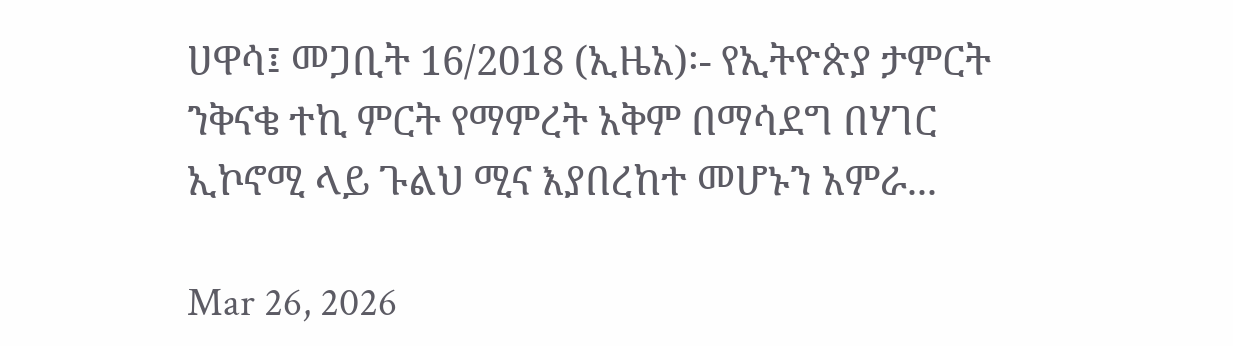ሀዋሳ፤ መጋቢት 16/2018 (ኢዜአ)፡- የኢትዮጵያ ታምርት ንቅናቄ ተኪ ምርት የማምረት አቅም በማሳደግ በሃገር ኢኮኖሚ ላይ ጉልህ ሚና እያበረከተ መሆኑን አምራ...

Mar 26, 2026